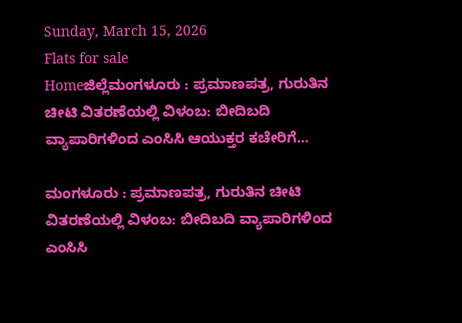Sunday, March 15, 2026
Flats for sale
Homeಜಿಲ್ಲೆಮಂಗಳೂರು : ಪ್ರಮಾಣಪತ್ರ, ಗುರುತಿನ ಚೀಟಿ ವಿತರಣೆಯಲ್ಲಿ ವಿಳಂಬ: ಬೀದಿಬದಿ ವ್ಯಾಪಾರಿಗಳಿಂದ ಎಂಸಿಸಿ ಆಯುಕ್ತರ ಕಚೇರಿಗೆ...

ಮಂಗಳೂರು : ಪ್ರಮಾಣಪತ್ರ, ಗುರುತಿನ ಚೀಟಿ ವಿತರಣೆಯಲ್ಲಿ ವಿಳಂಬ: ಬೀದಿಬದಿ ವ್ಯಾಪಾರಿಗಳಿಂದ ಎಂಸಿಸಿ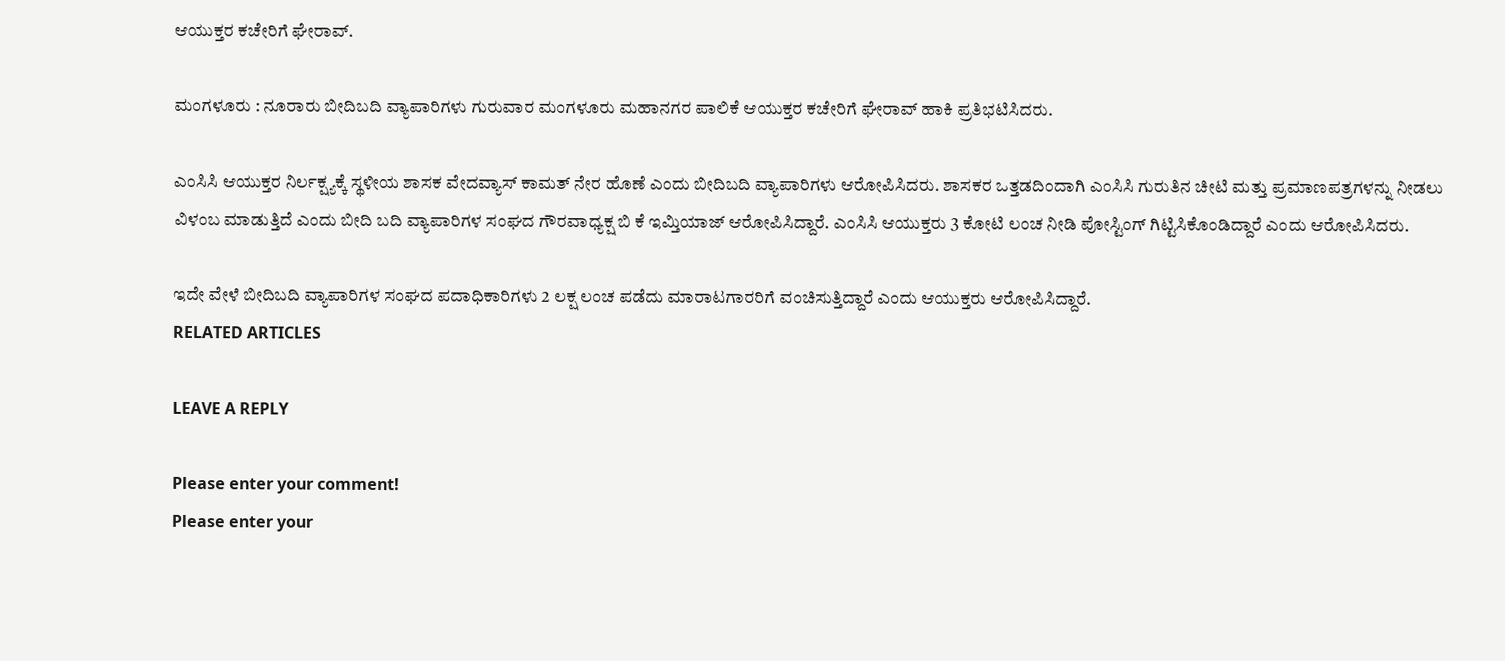ಆಯುಕ್ತರ ಕಚೇರಿಗೆ ಘೇರಾವ್‌.

ಮಂಗಳೂರು : ನೂರಾರು ಬೀದಿಬದಿ ವ್ಯಾಪಾರಿಗಳು ಗುರುವಾರ ಮಂಗಳೂರು ಮಹಾನಗರ ಪಾಲಿಕೆ ಆಯುಕ್ತರ ಕಚೇರಿಗೆ ಘೇರಾವ್ ಹಾಕಿ ಪ್ರತಿಭಟಿಸಿದರು.

ಎಂಸಿಸಿ ಆಯುಕ್ತರ ನಿರ್ಲಕ್ಷ್ಯಕ್ಕೆ ಸ್ಥಳೀಯ ಶಾಸಕ ವೇದವ್ಯಾಸ್ ಕಾಮತ್ ನೇರ ಹೊಣೆ ಎಂದು ಬೀದಿಬದಿ ವ್ಯಾಪಾರಿಗಳು ಆರೋಪಿಸಿದರು. ಶಾಸಕರ ಒತ್ತಡದಿಂದಾಗಿ ಎಂಸಿಸಿ ಗುರುತಿನ ಚೀಟಿ ಮತ್ತು ಪ್ರಮಾಣಪತ್ರಗಳನ್ನು ನೀಡಲು ವಿಳಂಬ ಮಾಡುತ್ತಿದೆ ಎಂದು ಬೀದಿ ಬದಿ ವ್ಯಾಪಾರಿಗಳ ಸಂಘದ ಗೌರವಾಧ್ಯಕ್ಷ ಬಿ ಕೆ ಇಮ್ತಿಯಾಜ್ ಆರೋಪಿಸಿದ್ದಾರೆ. ಎಂಸಿಸಿ ಆಯುಕ್ತರು 3 ಕೋಟಿ ಲಂಚ ನೀಡಿ ಪೋಸ್ಟಿಂಗ್ ಗಿಟ್ಟಿಸಿಕೊಂಡಿದ್ದಾರೆ ಎಂದು ಆರೋಪಿಸಿದರು.

ಇದೇ ವೇಳೆ ಬೀದಿಬದಿ ವ್ಯಾಪಾರಿಗಳ ಸಂಘದ ಪದಾಧಿಕಾರಿಗಳು 2 ಲಕ್ಷ ಲಂಚ ಪಡೆದು ಮಾರಾಟಗಾರರಿಗೆ ವಂಚಿಸುತ್ತಿದ್ದಾರೆ ಎಂದು ಆಯುಕ್ತರು ಆರೋಪಿಸಿದ್ದಾರೆ.
RELATED ARTICLES

LEAVE A REPLY

Please enter your comment!
Please enter your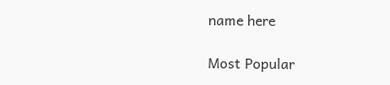name here

Most Popular